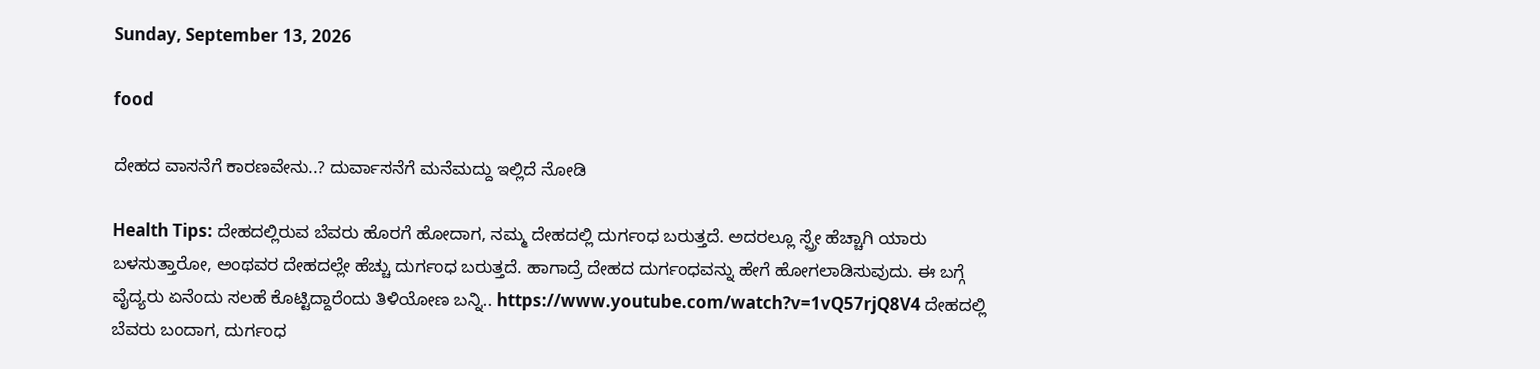Sunday, September 13, 2026

food

ದೇಹದ ವಾಸನೆಗೆ ಕಾರಣವೇನು..? ದುರ್ವಾಸನೆಗೆ ಮನೆಮದ್ದು ಇಲ್ಲಿದೆ ನೋಡಿ

Health Tips: ದೇಹದಲ್ಲಿರುವ ಬೆವರು ಹೊರಗೆ ಹೋದಾಗ, ನಮ್ಮ ದೇಹದಲ್ಲಿ ದುರ್ಗಂಧ ಬರುತ್ತದೆ. ಅದರಲ್ಲೂ ಸ್ಪ್ರೇ ಹೆಚ್ಚಾಗಿ ಯಾರು ಬಳಸುತ್ತಾರೋ, ಅಂಥವರ ದೇಹದಲ್ಲೇ ಹೆಚ್ಚು ದುರ್ಗಂಧ ಬರುತ್ತದೆ. ಹಾಗಾದ್ರೆ ದೇಹದ ದುರ್ಗಂಧವನ್ನು ಹೇಗೆ ಹೋಗಲಾಡಿಸುವುದು. ಈ ಬಗ್ಗೆ ವೈದ್ಯರು ಏನೆಂದು ಸಲಹೆ ಕೊಟ್ಟಿದ್ದಾರೆಂದು ತಿಳಿಯೋಣ ಬನ್ನಿ.. https://www.youtube.com/watch?v=1vQ57rjQ8V4 ದೇಹದಲ್ಲಿ ಬೆವರು ಬಂದಾಗ, ದುರ್ಗಂಧ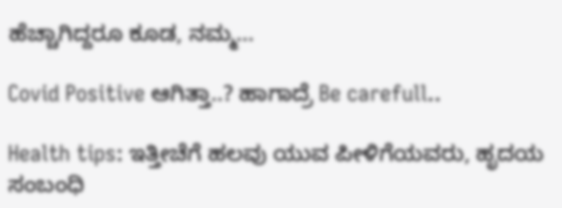ಹೆಚ್ಚಾಗಿದ್ದರೂ ಕೂಡ, ನಮ್ಮ...

Covid Positive ಆಗಿತ್ತಾ..? ಹಾಗಾದ್ರೆ Be carefull..

Health tips: ಇತ್ತೀಚೆಗೆ ಹಲವು ಯುವ ಪೀಳಿಗೆಯವರು, ಹೃದಯ ಸಂಬಂಧಿ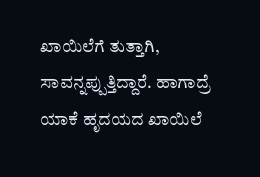ಖಾಯಿಲೆಗೆ ತುತ್ತಾಗಿ, ಸಾವನ್ನಪ್ಪುತ್ತಿದ್ದಾರೆ. ಹಾಗಾದ್ರೆ ಯಾಕೆ ಹೃದಯದ ಖಾಯಿಲೆ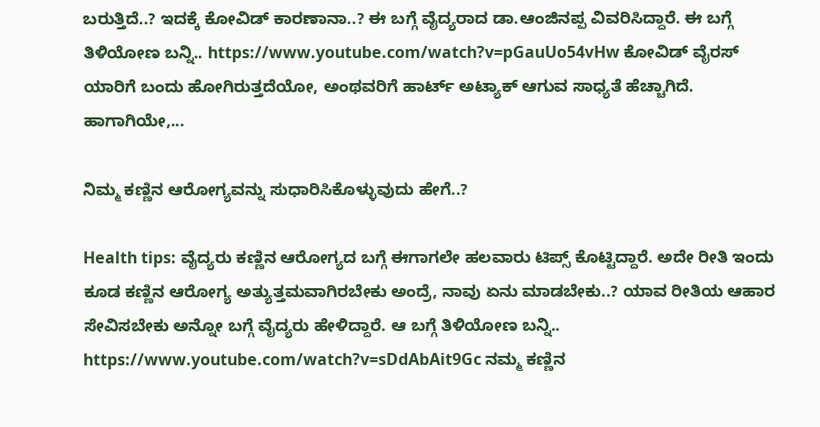ಬರುತ್ತಿದೆ..? ಇದಕ್ಕೆ ಕೋವಿಡ್ ಕಾರಣಾನಾ..? ಈ ಬಗ್ಗೆ ವೈದ್ಯರಾದ ಡಾ.ಆಂಜಿನಪ್ಪ ವಿವರಿಸಿದ್ದಾರೆ. ಈ ಬಗ್ಗೆ ತಿಳಿಯೋಣ ಬನ್ನಿ.. https://www.youtube.com/watch?v=pGauUo54vHw ಕೋವಿಡ್ ವೈರಸ್ ಯಾರಿಗೆ ಬಂದು ಹೋಗಿರುತ್ತದೆಯೋ, ಅಂಥವರಿಗೆ ಹಾರ್ಟ್ ಅಟ್ಯಾಕ್ ಆಗುವ ಸಾಧ್ಯತೆ ಹೆಚ್ಚಾಗಿದೆ. ಹಾಗಾಗಿಯೇ,...

ನಿಮ್ಮ ಕಣ್ಣಿನ ಆರೋಗ್ಯವನ್ನು ಸುಧಾರಿಸಿಕೊಳ್ಳುವುದು ಹೇಗೆ..?

Health tips: ವೈದ್ಯರು ಕಣ್ಣಿನ ಆರೋಗ್ಯದ ಬಗ್ಗೆ ಈಗಾಗಲೇ ಹಲವಾರು ಟಿಪ್ಸ್ ಕೊಟ್ಟಿದ್ದಾರೆ. ಅದೇ ರೀತಿ ಇಂದು ಕೂಡ ಕಣ್ಣಿನ ಆರೋಗ್ಯ ಅತ್ಯುತ್ತಮವಾಗಿರಬೇಕು ಅಂದ್ರೆ, ನಾವು ಏನು ಮಾಡಬೇಕು..? ಯಾವ ರೀತಿಯ ಆಹಾರ ಸೇವಿಸಬೇಕು ಅನ್ನೋ ಬಗ್ಗೆ ವೈದ್ಯರು ಹೇಳಿದ್ದಾರೆ. ಆ ಬಗ್ಗೆ ತಿಳಿಯೋಣ ಬನ್ನಿ.. https://www.youtube.com/watch?v=sDdAbAit9Gc ನಮ್ಮ ಕಣ್ಣಿನ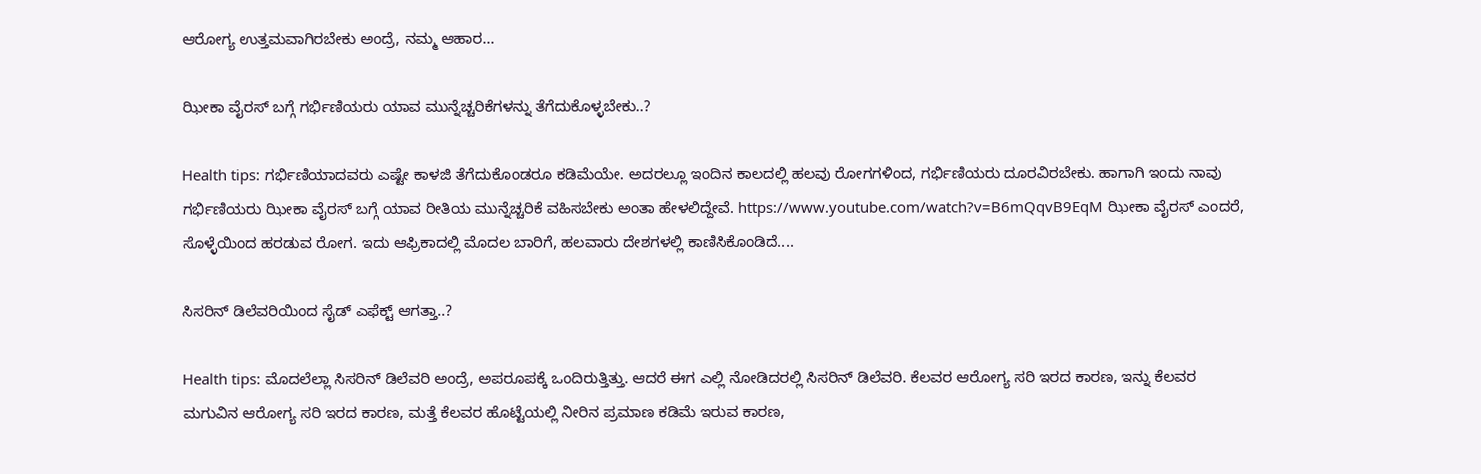ಆರೋಗ್ಯ ಉತ್ತಮವಾಗಿರಬೇಕು ಅಂದ್ರೆ, ನಮ್ಮ ಆಹಾರ...

ಝೀಕಾ ವೈರಸ್ ಬಗ್ಗೆ ಗರ್ಭಿಣಿಯರು ಯಾವ ಮುನ್ನೆಚ್ಚರಿಕೆಗಳನ್ನು ತೆಗೆದುಕೊಳ್ಳಬೇಕು..?

Health tips: ಗರ್ಭಿಣಿಯಾದವರು ಎಷ್ಟೇ ಕಾಳಜಿ ತೆಗೆದುಕೊಂಡರೂ ಕಡಿಮೆಯೇ. ಅದರಲ್ಲೂ ಇಂದಿನ ಕಾಲದಲ್ಲಿ ಹಲವು ರೋಗಗಳಿಂದ, ಗರ್ಭಿಣಿಯರು ದೂರವಿರಬೇಕು. ಹಾಗಾಗಿ ಇಂದು ನಾವು ಗರ್ಭಿಣಿಯರು ಝೀಕಾ ವೈರಸ್ ಬಗ್ಗೆ ಯಾವ ರೀತಿಯ ಮುನ್ನೆಚ್ಚರಿಕೆ ವಹಿಸಬೇಕು ಅಂತಾ ಹೇಳಲಿದ್ದೇವೆ. https://www.youtube.com/watch?v=B6mQqvB9EqM ಝೀಕಾ ವೈರಸ್ ಎಂದರೆ, ಸೊಳ್ಳೆಯಿಂದ ಹರಡುವ ರೋಗ. ಇದು ಆಫ್ರಿಕಾದಲ್ಲಿ ಮೊದಲ ಬಾರಿಗೆ, ಹಲವಾರು ದೇಶಗಳಲ್ಲಿ ಕಾಣಿಸಿಕೊಂಡಿದೆ....

ಸಿಸರಿನ್ ಡಿಲೆವರಿಯಿಂದ ಸೈಡ್ ಎಫೆಕ್ಟ್ ಆಗತ್ತಾ..?

Health tips: ಮೊದಲೆಲ್ಲಾ ಸಿಸರಿನ್ ಡಿಲೆವರಿ ಅಂದ್ರೆ, ಅಪರೂಪಕ್ಕೆ ಒಂದಿರುತ್ತಿತ್ತು. ಆದರೆ ಈಗ ಎಲ್ಲಿ ನೋಡಿದರಲ್ಲಿ ಸಿಸರಿನ್ ಡಿಲೆವರಿ. ಕೆಲವರ ಆರೋಗ್ಯ ಸರಿ ಇರದ ಕಾರಣ, ಇನ್ನು ಕೆಲವರ ಮಗುವಿನ ಆರೋಗ್ಯ ಸರಿ ಇರದ ಕಾರಣ, ಮತ್ತೆ ಕೆಲವರ ಹೊಟ್ಟೆಯಲ್ಲಿ ನೀರಿನ ಪ್ರಮಾಣ ಕಡಿಮೆ ಇರುವ ಕಾರಣ,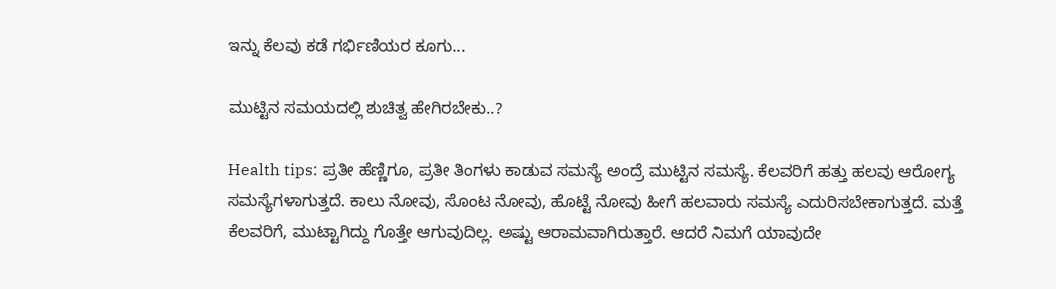ಇನ್ನು ಕೆಲವು ಕಡೆ ಗರ್ಭಿಣಿಯರ ಕೂಗು...

ಮುಟ್ಟಿನ ಸಮಯದಲ್ಲಿ ಶುಚಿತ್ವ ಹೇಗಿರಬೇಕು..?

Health tips: ಪ್ರತೀ ಹೆಣ್ಣಿಗೂ, ಪ್ರತೀ ತಿಂಗಳು ಕಾಡುವ ಸಮಸ್ಯೆ ಅಂದ್ರೆ ಮುಟ್ಟಿನ ಸಮಸ್ಯೆ. ಕೆಲವರಿಗೆ ಹತ್ತು ಹಲವು ಆರೋಗ್ಯ ಸಮಸ್ಯೆಗಳಾಗುತ್ತದೆ. ಕಾಲು ನೋವು, ಸೊಂಟ ನೋವು, ಹೊಟ್ಟೆ ನೋವು ಹೀಗೆ ಹಲವಾರು ಸಮಸ್ಯೆ ಎದುರಿಸಬೇಕಾಗುತ್ತದೆ. ಮತ್ತೆ ಕೆಲವರಿಗೆ, ಮುಟ್ಟಾಗಿದ್ದು ಗೊತ್ತೇ ಆಗುವುದಿಲ್ಲ. ಅಷ್ಟು ಆರಾಮವಾಗಿರುತ್ತಾರೆ. ಆದರೆ ನಿಮಗೆ ಯಾವುದೇ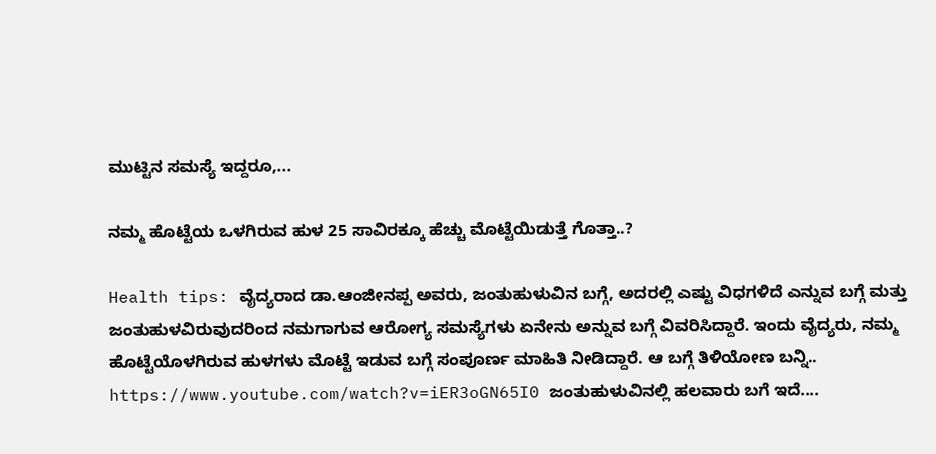ಮುಟ್ಟಿನ ಸಮಸ್ಯೆ ಇದ್ದರೂ,...

ನಮ್ಮ ಹೊಟ್ಟೆಯ ಒಳಗಿರುವ ಹುಳ 25 ಸಾವಿರಕ್ಕೂ ಹೆಚ್ಚು ಮೊಟ್ಟೆಯಿಡುತ್ತೆ ಗೊತ್ತಾ..?

Health tips: ವೈದ್ಯರಾದ ಡಾ.ಆಂಜೀನಪ್ಪ ಅವರು, ಜಂತುಹುಳುವಿನ ಬಗ್ಗೆ, ಅದರಲ್ಲಿ ಎಷ್ಟು ವಿಧಗಳಿದೆ ಎನ್ನುವ ಬಗ್ಗೆ ಮತ್ತು ಜಂತುಹುಳವಿರುವುದರಿಂದ ನಮಗಾಗುವ ಆರೋಗ್ಯ ಸಮಸ್ಯೆಗಳು ಏನೇನು ಅನ್ನುವ ಬಗ್ಗೆ ವಿವರಿಸಿದ್ದಾರೆ. ಇಂದು ವೈದ್ಯರು, ನಮ್ಮ ಹೊಟ್ಟೆಯೊಳಗಿರುವ ಹುಳಗಳು ಮೊಟ್ಟೆ ಇಡುವ ಬಗ್ಗೆ ಸಂಪೂರ್ಣ ಮಾಹಿತಿ ನೀಡಿದ್ದಾರೆ. ಆ ಬಗ್ಗೆ ತಿಳಿಯೋಣ ಬನ್ನಿ.. https://www.youtube.com/watch?v=iER3oGN65I0 ಜಂತುಹುಳುವಿನಲ್ಲಿ ಹಲವಾರು ಬಗೆ ಇದೆ....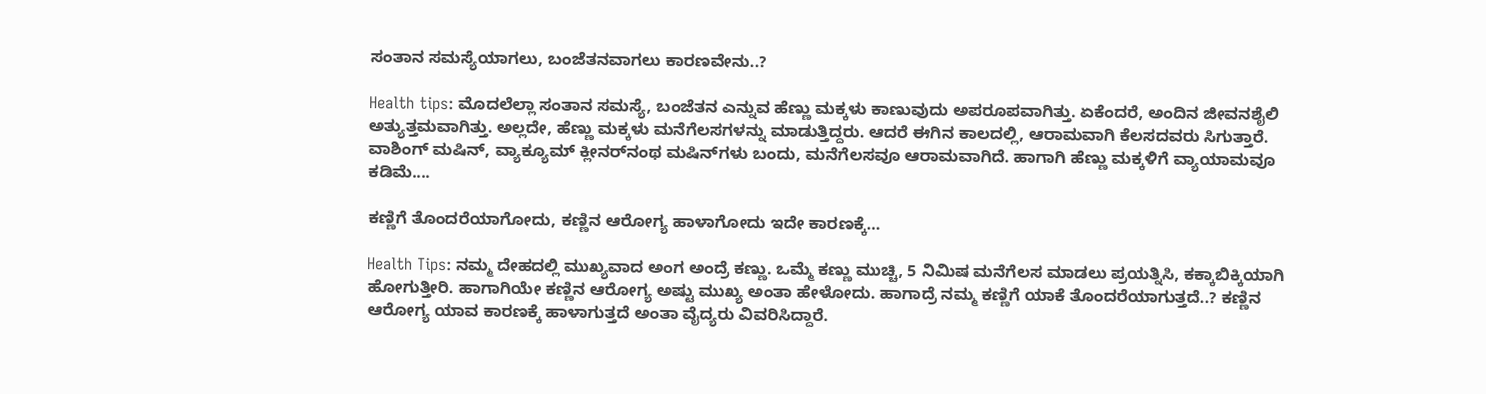ಸಂತಾನ ಸಮಸ್ಯೆಯಾಗಲು, ಬಂಜೆತನವಾಗಲು ಕಾರಣವೇನು..?

Health tips: ಮೊದಲೆಲ್ಲಾ ಸಂತಾನ ಸಮಸ್ಯೆ, ಬಂಜೆತನ ಎನ್ನುವ ಹೆಣ್ಣು ಮಕ್ಕಳು ಕಾಣುವುದು ಅಪರೂಪವಾಗಿತ್ತು. ಏಕೆಂದರೆ, ಅಂದಿನ ಜೀವನಶೈಲಿ ಅತ್ಯುತ್ತಮವಾಗಿತ್ತು. ಅಲ್ಲದೇ, ಹೆಣ್ಣು ಮಕ್ಕಳು ಮನೆಗೆಲಸಗಳನ್ನು ಮಾಡುತ್ತಿದ್ದರು. ಆದರೆ ಈಗಿನ ಕಾಲದಲ್ಲಿ, ಆರಾಮವಾಗಿ ಕೆಲಸದವರು ಸಿಗುತ್ತಾರೆ. ವಾಶಿಂಗ್ ಮಷಿನ್, ವ್ಯಾಕ್ಯೂಮ್ ಕ್ಲೀನರ್‌ನಂಥ ಮಷಿನ್‌ಗಳು ಬಂದು, ಮನೆಗೆಲಸವೂ ಆರಾಮವಾಗಿದೆ. ಹಾಗಾಗಿ ಹೆಣ್ಣು ಮಕ್ಕಳಿಗೆ ವ್ಯಾಯಾಮವೂ ಕಡಿಮೆ....

ಕಣ್ಣಿಗೆ ತೊಂದರೆಯಾಗೋದು, ಕಣ್ಣಿನ ಆರೋಗ್ಯ ಹಾಳಾಗೋದು ಇದೇ ಕಾರಣಕ್ಕೆ…

Health Tips: ನಮ್ಮ ದೇಹದಲ್ಲಿ ಮುಖ್ಯವಾದ ಅಂಗ ಅಂದ್ರೆ ಕಣ್ಣು. ಒಮ್ಮೆ ಕಣ್ಣು ಮುಚ್ಚಿ, 5 ನಿಮಿಷ ಮನೆಗೆಲಸ ಮಾಡಲು ಪ್ರಯತ್ನಿಸಿ, ಕಕ್ಕಾಬಿಕ್ಕಿಯಾಗಿ ಹೋಗುತ್ತೀರಿ. ಹಾಗಾಗಿಯೇ ಕಣ್ಣಿನ ಆರೋಗ್ಯ ಅಷ್ಟು ಮುಖ್ಯ ಅಂತಾ ಹೇಳೋದು. ಹಾಗಾದ್ರೆ ನಮ್ಮ ಕಣ್ಣಿಗೆ ಯಾಕೆ ತೊಂದರೆಯಾಗುತ್ತದೆ..? ಕಣ್ಣಿನ ಆರೋಗ್ಯ ಯಾವ ಕಾರಣಕ್ಕೆ ಹಾಳಾಗುತ್ತದೆ ಅಂತಾ ವೈದ್ಯರು ವಿವರಿಸಿದ್ದಾರೆ.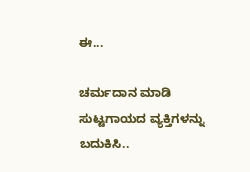ಈ...

ಚರ್ಮದಾನ ಮಾಡಿ ಸುಟ್ಟಗಾಯದ ವ್ಯಕ್ತಿಗಳನ್ನು ಬದುಕಿಸಿ..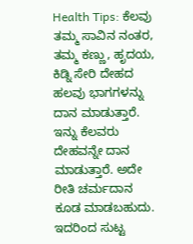Health Tips: ಕೆಲವು ತಮ್ಮ ಸಾವಿನ ನಂತರ, ತಮ್ಮ ಕಣ್ಣು, ಹೃದಯ, ಕಿಡ್ನಿ ಸೇರಿ ದೇಹದ ಹಲವು ಭಾಗಗಳನ್ನು ದಾನ ಮಾಡುತ್ತಾರೆ. ಇನ್ನು ಕೆಲವರು ದೇಹವನ್ನೇ ದಾನ ಮಾಡುತ್ತಾರೆ. ಅದೇ ರೀತಿ ಚರ್ಮದಾನ ಕೂಡ ಮಾಡಬಹುದು. ಇದರಿಂದ ಸುಟ್ಟ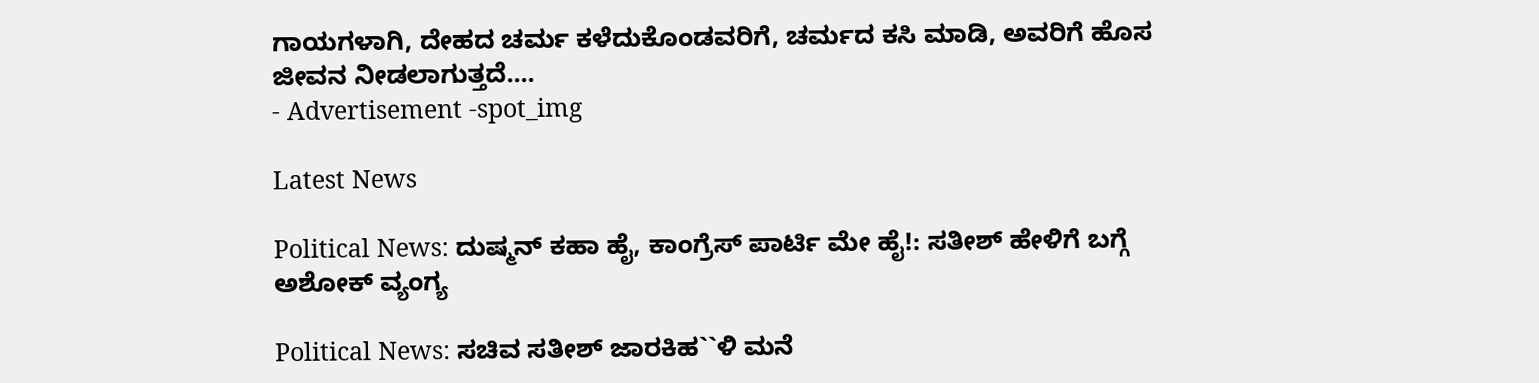ಗಾಯಗಳಾಗಿ, ದೇಹದ ಚರ್ಮ ಕಳೆದುಕೊಂಡವರಿಗೆ, ಚರ್ಮದ ಕಸಿ ಮಾಡಿ, ಅವರಿಗೆ ಹೊಸ ಜೀವನ ನೀಡಲಾಗುತ್ತದೆ....
- Advertisement -spot_img

Latest News

Political News: ದುಷ್ಮನ್ ಕಹಾ ಹೈ, ಕಾಂಗ್ರೆಸ್ ಪಾರ್ಟಿ ಮೇ ಹೈ!: ಸತೀಶ್ ಹೇಳಿಗೆ ಬಗ್ಗೆ ಅಶೋಕ್ ವ್ಯಂಗ್ಯ

Political News: ಸಚಿವ ಸತೀಶ್ ಜಾರಕಿಹ``ಳಿ ಮನೆ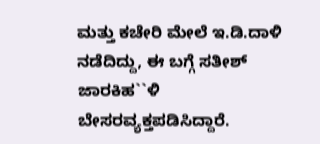ಮತ್ತು ಕಚೇರಿ ಮೇಲೆ ಇ.ಡಿ.ದಾಳಿ ನಡೆದಿದ್ದು, ಈ ಬಗ್ಗೆ ಸತೀಶ್ ಜಾರಕಿಹ``ಳಿ ಬೇಸರವ್ಯಕ್ತಪಡಿಸಿದ್ದಾರೆ.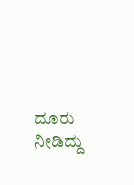ದೂರು ನೀಡಿದ್ದು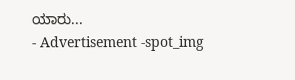ಯಾರು...
- Advertisement -spot_img